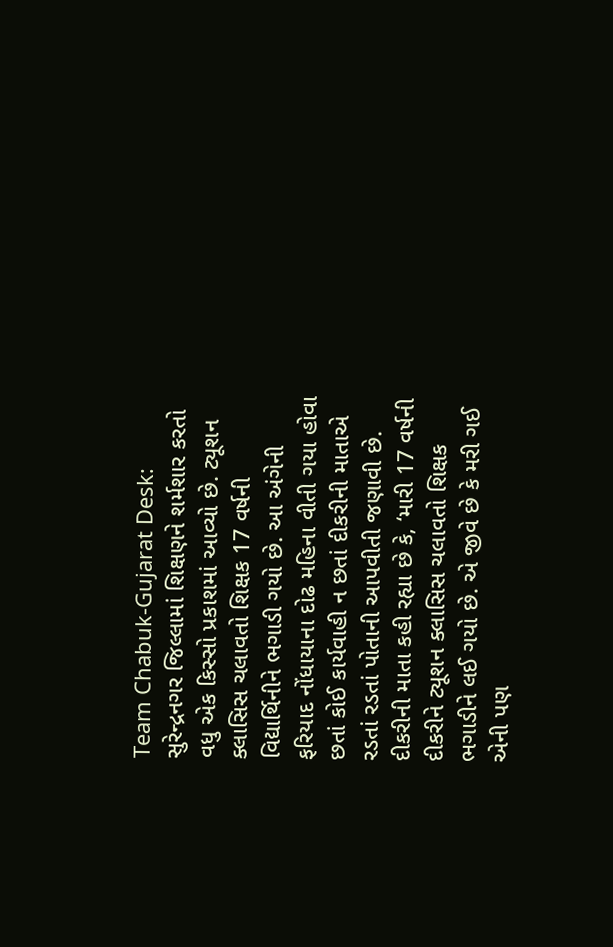Team Chabuk-Gujarat Desk: સુરેન્દ્રનગર જિલ્લામાં શિક્ષણને શર્મશાર કરતો વધુ એક કિસ્સો પ્રકાશમાં આવ્યો છે. ટ્યૂશન ક્લાસિસ ચલાવતો શિક્ષક 17 વર્ષની વિદ્યાર્થિનીને ભગાડી ગયો છે. આ અંગેની ફરિયાદ નોંધાયાના દોઢ મહિના વીતી ગયા હોવા છતાં કોઈ કાર્યવાહી ન છતાં દીકરીની માતાએ રડતાં રડતાં પોતાની આપવીતી જણાવી છે.
દીકરીની માતા કહી રહ્યા છે કે, ‘મારી 17 વર્ષની દીકરીને ટ્યૂશન ક્લાસિસ ચલાવતો શિક્ષક ભગાડીને લઈ ગયો છે. એ જીવે છે કે મરી ગઈ એની પણ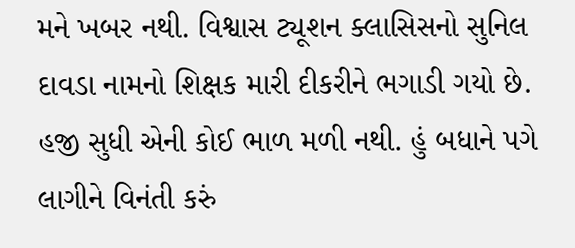મને ખબર નથી. વિશ્વાસ ટ્યૂશન ક્લાસિસનો સુનિલ દાવડા નામનો શિક્ષક મારી દીકરીને ભગાડી ગયો છે. હજી સુધી એની કોઈ ભાળ મળી નથી. હું બધાને પગે લાગીને વિનંતી કરું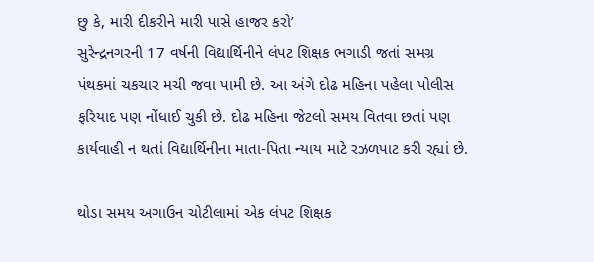છુ કે, મારી દીકરીને મારી પાસે હાજર કરો’
સુરેન્દ્રનગરની 17 વર્ષની વિદ્યાર્થિનીને લંપટ શિક્ષક ભગાડી જતાં સમગ્ર પંથકમાં ચકચાર મચી જવા પામી છે. આ અંગે દોઢ મહિના પહેલા પોલીસ ફરિયાદ પણ નોંધાઈ ચુકી છે. દોઢ મહિના જેટલો સમય વિતવા છતાં પણ કાર્યવાહી ન થતાં વિદ્યાર્થિનીના માતા-પિતા ન્યાય માટે રઝળપાટ કરી રહ્યાં છે.

થોડા સમય અગાઉન ચોટીલામાં એક લંપટ શિક્ષક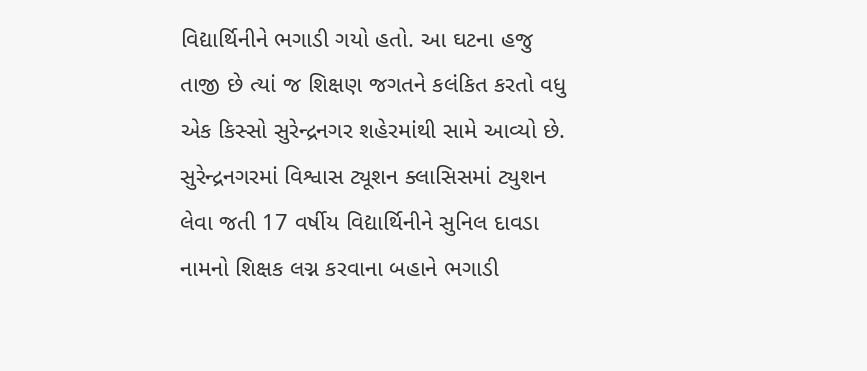વિદ્યાર્થિનીને ભગાડી ગયો હતો. આ ઘટના હજુ તાજી છે ત્યાં જ શિક્ષણ જગતને કલંકિત કરતો વધુ એક કિસ્સો સુરેન્દ્રનગર શહેરમાંથી સામે આવ્યો છે.
સુરેન્દ્રનગરમાં વિશ્વાસ ટ્યૂશન ક્લાસિસમાં ટ્યુશન લેવા જતી 17 વર્ષીય વિદ્યાર્થિનીને સુનિલ દાવડા નામનો શિક્ષક લગ્ન કરવાના બહાને ભગાડી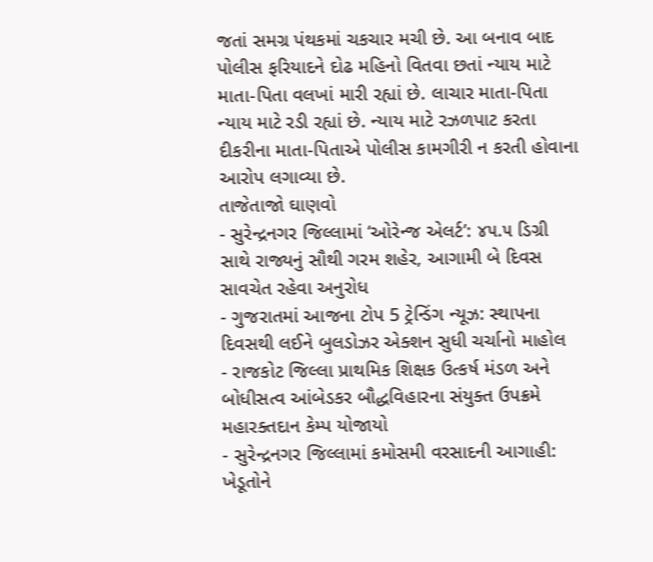જતાં સમગ્ર પંથકમાં ચકચાર મચી છે. આ બનાવ બાદ પોલીસ ફરિયાદને દોઢ મહિનો વિતવા છતાં ન્યાય માટે માતા-પિતા વલખાં મારી રહ્યાં છે. લાચાર માતા-પિતા ન્યાય માટે રડી રહ્યાં છે. ન્યાય માટે રઝળપાટ કરતા દીકરીના માતા-પિતાએ પોલીસ કામગીરી ન કરતી હોવાના આરોપ લગાવ્યા છે.
તાજેતાજો ઘાણવો
- સુરેન્દ્રનગર જિલ્લામાં ‘ઓરેન્જ એલર્ટ’: ૪૫.૫ ડિગ્રી સાથે રાજ્યનું સૌથી ગરમ શહેર, આગામી બે દિવસ સાવચેત રહેવા અનુરોધ
- ગુજરાતમાં આજના ટોપ 5 ટ્રેન્ડિંગ ન્યૂઝ: સ્થાપના દિવસથી લઈને બુલડોઝર એક્શન સુધી ચર્ચાનો માહોલ
- રાજકોટ જિલ્લા પ્રાથમિક શિક્ષક ઉત્કર્ષ મંડળ અને બોધીસત્વ આંબેડકર બૌદ્ધવિહારના સંયુક્ત ઉપક્રમે મહારક્તદાન કેમ્પ યોજાયો
- સુરેન્દ્રનગર જિલ્લામાં કમોસમી વરસાદની આગાહી: ખેડૂતોને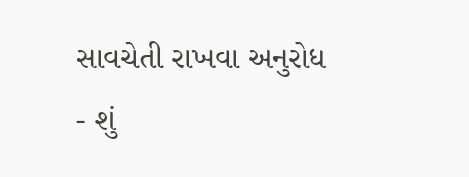સાવચેતી રાખવા અનુરોધ
- શું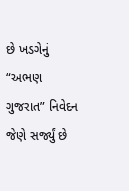છે ખડગેનું “અભણ ગુજરાત” નિવેદન જેણે સર્જ્યું છે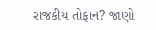રાજકીય તોફાન? જાણો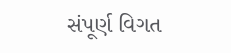સંપૂર્ણ વિગત